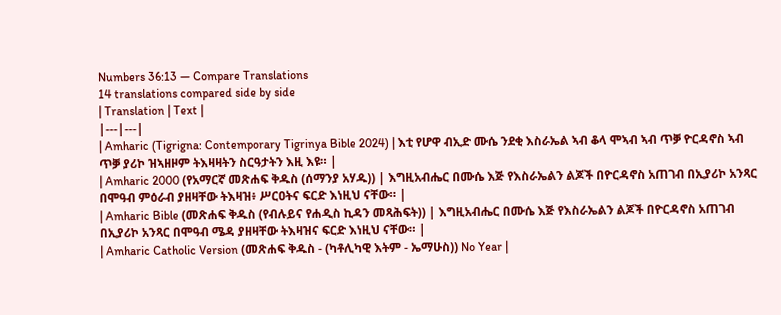Numbers 36:13 — Compare Translations
14 translations compared side by side
| Translation | Text |
|---|---|
| Amharic (Tigrigna: Contemporary Tigrinya Bible 2024) | እቲ የሆዋ ብኢድ ሙሴ ንደቂ እስራኤል ኣብ ቆላ ሞኣብ ኣብ ጥቓ ዮርዳኖስ ኣብ ጥቓ ያሪኮ ዝኣዘዞም ትእዛዛትን ስርዓታትን እዚ እዩ። |
| Amharic 2000 (የአማርኛ መጽሐፍ ቅዱስ (ሰማንያ አሃዱ)) | እግዚአብሔር በሙሴ እጅ የእስራኤልን ልጆች በዮርዳኖስ አጠገብ በኢያሪኮ አንጻር በሞዓብ ምዕራብ ያዘዛቸው ትእዛዝ፥ ሥርዐትና ፍርድ እነዚህ ናቸው። |
| Amharic Bible (መጽሐፍ ቅዱስ (የብሉይና የሐዲስ ኪዳን መጻሕፍት)) | እግዚአብሔር በሙሴ እጅ የእስራኤልን ልጆች በዮርዳኖስ አጠገብ በኢያሪኮ አንጻር በሞዓብ ሜዳ ያዘዛቸው ትእዛዝና ፍርድ እነዚህ ናቸው። |
| Amharic Catholic Version (መጽሐፍ ቅዱስ - (ካቶሊካዊ እትም - ኤማሁስ)) No Year |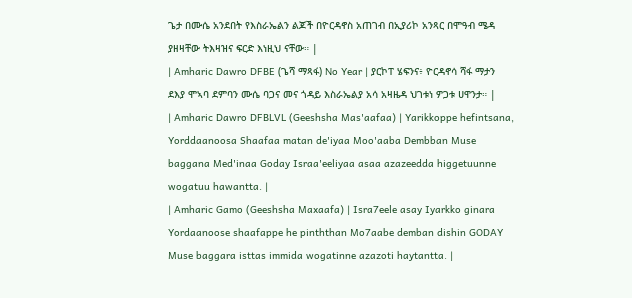ጌታ በሙሴ አንደበት የእስራኤልን ልጆች በዮርዳኖስ አጠገብ በኢያሪኮ አንጻር በሞዓብ ሜዳ ያዘዛቸው ትእዛዝና ፍርድ እነዚህ ናቸው። |
| Amharic Dawro DFBE (ጌሻ ማጻፋ) No Year | ያርኮፐ ሄፍንና፥ ዮርዳኖሳ ሻፋ ማታን ደእያ ሞኣባ ደምባን ሙሴ ባጋና መና ጎዳይ እስራኤልያ አሳ አዛዜዳ ህገቱነ ዎጋቱ ሀዋንታ። |
| Amharic Dawro DFBLVL (Geeshsha Mas'aafaa) | Yarikkoppe hefintsana, Yorddaanoosa Shaafaa matan de'iyaa Moo'aaba Dembban Muse baggana Med'inaa Goday Israa'eeliyaa asaa azazeedda higgetuunne wogatuu hawantta. |
| Amharic Gamo (Geeshsha Maxaafa) | Isra7eele asay Iyarkko ginara Yordaanoose shaafappe he pinththan Mo7aabe demban dishin GODAY Muse baggara isttas immida wogatinne azazoti haytantta. |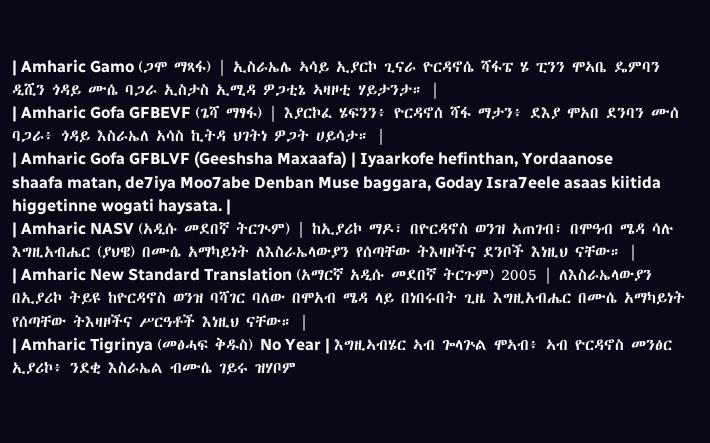| Amharic Gamo (ጋሞ ማጻፋ) | ኢስራኤሌ ኣሳይ ኢያርኮ ጊናራ ዮርዳኖሴ ሻፋፔ ሄ ፒንን ሞኣቤ ዴምባን ዲሺን ጎዳይ ሙሴ ባጋራ ኢስታስ ኢሚዳ ዎጋቲኔ ኣዛዞቲ ሃይታንታ። |
| Amharic Gofa GFBEVF (ጌሻ ማፃፋ) | እያርኮፈ ሄፍንን፥ ዮርዳኖሰ ሻፋ ማታን፥ ደእያ ሞአበ ደንባን ሙሰ ባጋራ፥ ጎዳይ እስራኤለ አሳስ ኪትዳ ህገትነ ዎጋት ሀይሳታ። |
| Amharic Gofa GFBLVF (Geeshsha Maxaafa) | Iyaarkofe hefinthan, Yordaanose shaafa matan, de7iya Moo7abe Denban Muse baggara, Goday Isra7eele asaas kiitida higgetinne wogati haysata. |
| Amharic NASV (አዲሱ መደበኛ ትርጒም) | ከኢያሪኮ ማዶ፣ በዮርዳኖስ ወንዝ አጠገብ፣ በሞዓብ ሜዳ ሳሉ እግዚአብሔር (ያህዌ) በሙሴ አማካይነት ለእስራኤላውያን የሰጣቸው ትእዛዞችና ደንቦች እነዚህ ናቸው። |
| Amharic New Standard Translation (አማርኛ አዲሱ መደበኛ ትርጉም) 2005 | ለእስራኤላውያን በኢያሪኮ ትይዩ ከዮርዳኖስ ወንዝ ባሻገር ባለው በሞአብ ሜዳ ላይ በነበሩበት ጊዜ እግዚአብሔር በሙሴ አማካይነት የሰጣቸው ትእዛዞችና ሥርዓቶች እነዚህ ናቸው። |
| Amharic Tigrinya (መፅሓፍ ቅዱስ) No Year | እግዚኣብሄር ኣብ ጐላጕል ሞኣብ፥ ኣብ ዮርዳኖስ መንፅር ኢያሪኮ፥ ንደቂ እስራኤል ብሙሴ ገይሩ ዝሃቦም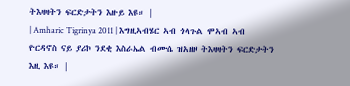ትእዛዛትን ፍርድታትን እዙይ እዩ። |
| Amharic Tigrinya 2011 | እግዚኣብሄር ኣብ ጎላጉል ሞኣብ ኣብ ዮርዳኖስ ናይ ያሪኮ ንደቂ እስራኤል ብሙሴ ዝአዘዞ ትእዛዛትን ፍርድታትን እዚ እዩ። |